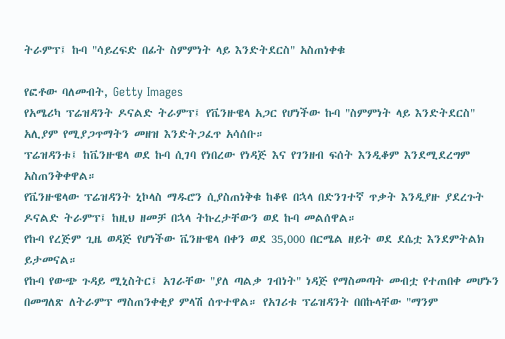ትራምፕ፤ ኩባ "ሳይረፍድ በፊት ስምምነት ላይ እንድትደርስ" አስጠነቀቁ

የፎቶው ባለመብት, Getty Images
የአሜሪካ ፕሬዝዳንት ዶናልድ ትራምፕ፤ የቬንዙዌላ አጋር የሆነችው ኩባ "ስምምነት ላይ እንድትደርስ" አሊያም የሚያጋጥማትን መዘዝ እንድትጋፈጥ አሳሰቡ።
ፕሬዝዳንቱ፤ ከቬንዙዌላ ወደ ኩባ ሲገባ የነበረው የነዳጅ እና የገንዘብ ፍሰት እንዲቆም እንደሚደረግም አስጠንቅቀዋል።
የቬንዙዌላው ፕሬዝዳንት ኒኮላስ ማዱሮን ሲያስጠነቅቁ ከቆዩ በኋላ በድንገተኛ ጥቃት እንዲያዙ ያደረጉት ዶናልድ ትራምፕ፤ ከዚህ ዘመቻ በኋላ ትኩረታቸውን ወደ ኩባ መልሰዋል።
የኩባ የረጅም ጊዜ ወዳጅ የሆነችው ቬንዙዌላ በቀን ወደ 35,000 በርሜል ዘይት ወደ ደሴቷ እንደምትልክ ይታመናል።
የኩባ የውጭ ጉዳይ ሚኒስትር፤ አገራቸው "ያለ ጣልቃ ገብነት" ነዳጅ የማስመጣት መብቷ የተጠበቀ መሆኑን በመግለጽ ለትራምፕ ማስጠንቀቂያ ምላሽ ሰጥተዋል። የአገሪቱ ፕሬዝዳንት በበኩላቸው "ማንም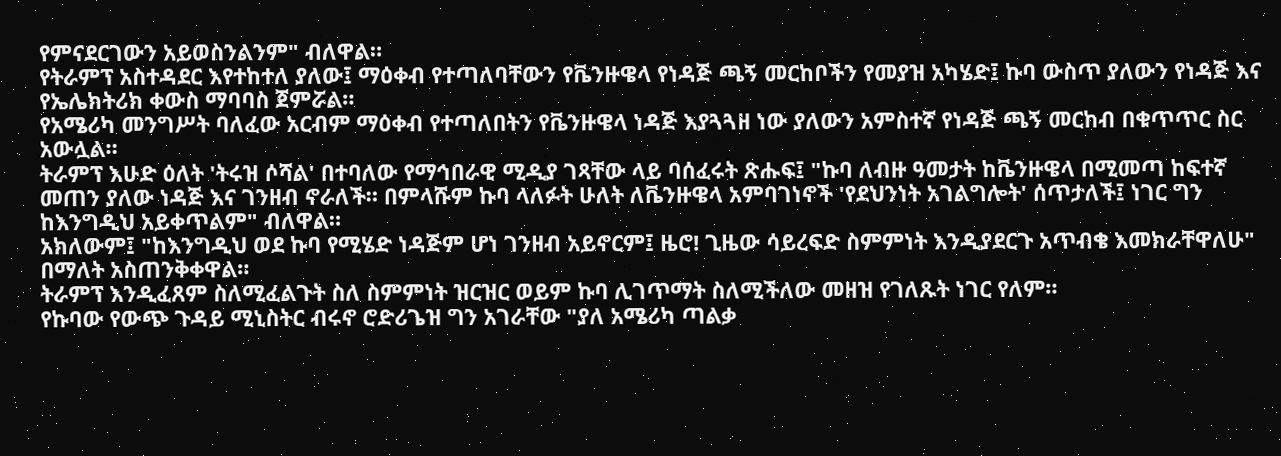የምናደርገውን አይወስንልንም" ብለዋል።
የትራምፕ አስተዳደር እየተከተለ ያለው፤ ማዕቀብ የተጣለባቸውን የቬንዙዌላ የነዳጅ ጫኝ መርከቦችን የመያዝ አካሄድ፤ ኩባ ውስጥ ያለውን የነዳጅ እና የኤሌክትሪክ ቀውስ ማባባስ ጀምሯል።
የአሜሪካ መንግሥት ባለፈው አርብም ማዕቀብ የተጣለበትን የቬንዙዌላ ነዳጅ እያጓጓዘ ነው ያለውን አምስተኛ የነዳጅ ጫኝ መርከብ በቁጥጥር ስር አውሏል።
ትራምፕ እሁድ ዕለት 'ትሩዝ ሶሻል' በተባለው የማኅበራዊ ሚዲያ ገጻቸው ላይ ባሰፈሩት ጽሑፍ፤ "ኩባ ለብዙ ዓመታት ከቬንዙዌላ በሚመጣ ከፍተኛ መጠን ያለው ነዳጅ እና ገንዘብ ኖራለች። በምላሹም ኩባ ላለፉት ሁለት ለቬንዙዌላ አምባገነኖች 'የደህንነት አገልግሎት' ሰጥታለች፤ ነገር ግን ከእንግዲህ አይቀጥልም" ብለዋል።
አክለውም፤ "ከእንግዲህ ወደ ኩባ የሚሄድ ነዳጅም ሆነ ገንዘብ አይኖርም፤ ዜሮ! ጊዜው ሳይረፍድ ስምምነት እንዲያደርጉ አጥብቄ እመክራቸዋለሁ" በማለት አስጠንቅቀዋል።
ትራምፕ እንዲፈጸም ስለሚፈልጉት ስለ ስምምነት ዝርዝር ወይም ኩባ ሊገጥማት ስለሚችለው መዘዝ የገለጹት ነገር የለም።
የኩባው የውጭ ጉዳይ ሚኒስትር ብሩኖ ሮድሪጌዝ ግን አገራቸው "ያለ አሜሪካ ጣልቃ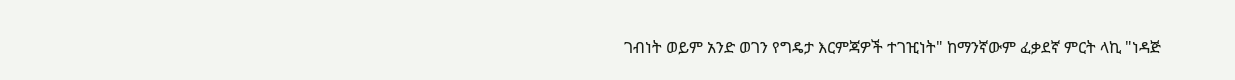ገብነት ወይም አንድ ወገን የግዴታ እርምጃዎች ተገዢነት" ከማንኛውም ፈቃደኛ ምርት ላኪ "ነዳጅ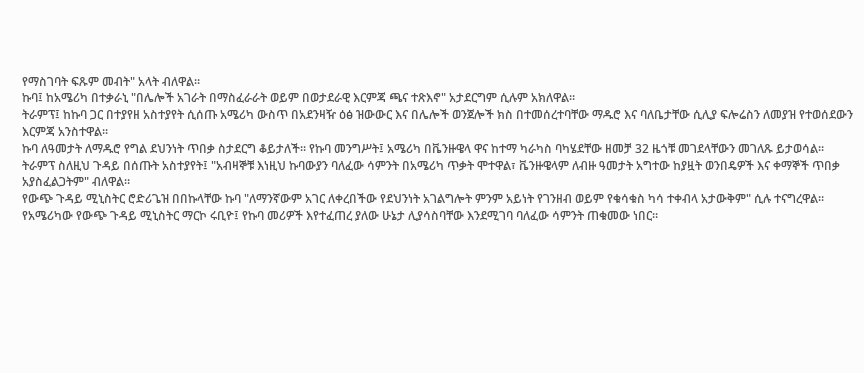የማስገባት ፍጹም መብት" አላት ብለዋል።
ኩባ፤ ከአሜሪካ በተቃራኒ "በሌሎች አገራት በማስፈራራት ወይም በወታደራዊ እርምጃ ጫና ተጽእኖ" አታደርግም ሲሉም አክለዋል።
ትራምፕ፤ ከኩባ ጋር በተያየዘ አስተያየት ሲሰጡ አሜሪካ ውስጥ በአደንዛዥ ዕፅ ዝውውር እና በሌሎች ወንጀሎች ክስ በተመሰረተባቸው ማዱሮ እና ባለቤታቸው ሲሊያ ፍሎሬስን ለመያዝ የተወሰደውን እርምጃ አንስተዋል።
ኩባ ለዓመታት ለማዱሮ የግል ደህንነት ጥበቃ ስታደርግ ቆይታለች። የኩባ መንግሥት፤ አሜሪካ በቬንዙዌላ ዋና ከተማ ካራካስ ባካሄደቸው ዘመቻ 32 ዜጎቹ መገደላቸውን መገለጹ ይታወሳል።
ትራምፕ ስለዚህ ጉዳይ በሰጡት አስተያየት፤ "አብዛኞቹ እነዚህ ኩባውያን ባለፈው ሳምንት በአሜሪካ ጥቃት ሞተዋል፣ ቬንዙዌላም ለብዙ ዓመታት አግተው ከያዟት ወንበዴዎች እና ቀማኞች ጥበቃ አያስፈልጋትም" ብለዋል።
የውጭ ጉዳይ ሚኒስትር ሮድሪጌዝ በበኩላቸው ኩባ "ለማንኛውም አገር ለቀረበችው የደህንነት አገልግሎት ምንም አይነት የገንዘብ ወይም የቁሳቁስ ካሳ ተቀብላ አታውቅም" ሲሉ ተናግረዋል።
የአሜሪካው የውጭ ጉዳይ ሚኒስትር ማርኮ ሩቢዮ፤ የኩባ መሪዎች እየተፈጠረ ያለው ሁኔታ ሊያሳስባቸው እንደሚገባ ባለፈው ሳምንት ጠቁመው ነበር።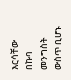እርሳቸው በኩባ መንግስት ውስጥ ቢሆኑ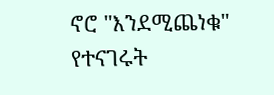ኖሮ "እንደሚጨነቁ" የተናገሩት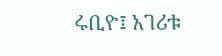ሩቢዮ፤ አገሪቱ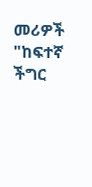መሪዎች "ከፍተኛ ችግር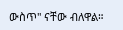ውስጥ" ናቸው ብለዋል።